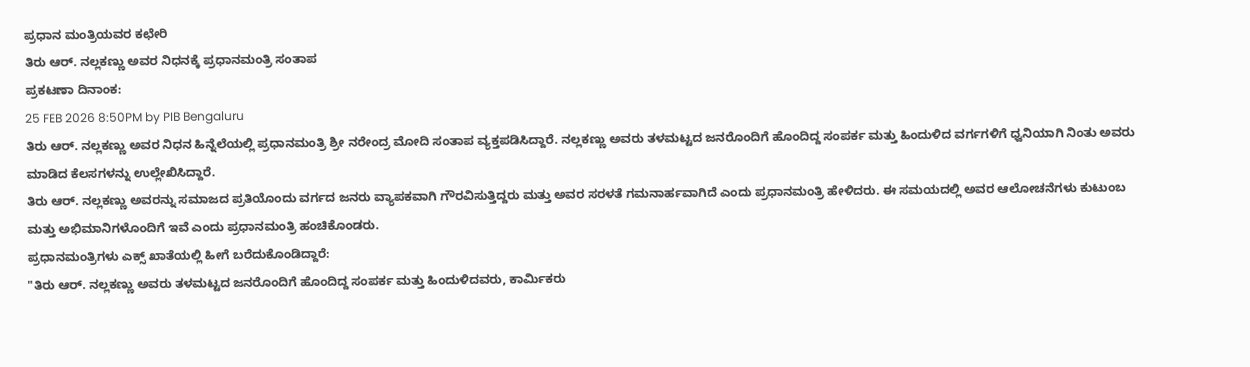ಪ್ರಧಾನ ಮಂತ್ರಿಯವರ ಕಛೇರಿ
ತಿರು ಆರ್. ನಲ್ಲಕಣ್ಣು ಅವರ ನಿಧನಕ್ಕೆ ಪ್ರಧಾನಮಂತ್ರಿ ಸಂತಾಪ
ಪ್ರಕಟಣಾ ದಿನಾಂಕ:
25 FEB 2026 8:50PM by PIB Bengaluru
ತಿರು ಆರ್. ನಲ್ಲಕಣ್ಣು ಅವರ ನಿಧನ ಹಿನ್ನೆಲೆಯಲ್ಲಿ ಪ್ರಧಾನಮಂತ್ರಿ ಶ್ರೀ ನರೇಂದ್ರ ಮೋದಿ ಸಂತಾಪ ವ್ಯಕ್ತಪಡಿಸಿದ್ದಾರೆ. ನಲ್ಲಕಣ್ಣು ಅವರು ತಳಮಟ್ಟದ ಜನರೊಂದಿಗೆ ಹೊಂದಿದ್ದ ಸಂಪರ್ಕ ಮತ್ತು ಹಿಂದುಳಿದ ವರ್ಗಗಳಿಗೆ ಧ್ವನಿಯಾಗಿ ನಿಂತು ಅವರು ಮಾಡಿದ ಕೆಲಸಗಳನ್ನು ಉಲ್ಲೇಖಿಸಿದ್ದಾರೆ.
ತಿರು ಆರ್. ನಲ್ಲಕಣ್ಣು ಅವರನ್ನು ಸಮಾಜದ ಪ್ರತಿಯೊಂದು ವರ್ಗದ ಜನರು ವ್ಯಾಪಕವಾಗಿ ಗೌರವಿಸುತ್ತಿದ್ದರು ಮತ್ತು ಅವರ ಸರಳತೆ ಗಮನಾರ್ಹವಾಗಿದೆ ಎಂದು ಪ್ರಧಾನಮಂತ್ರಿ ಹೇಳಿದರು. ಈ ಸಮಯದಲ್ಲಿ ಅವರ ಆಲೋಚನೆಗಳು ಕುಟುಂಬ ಮತ್ತು ಅಭಿಮಾನಿಗಳೊಂದಿಗೆ ಇವೆ ಎಂದು ಪ್ರಧಾನಮಂತ್ರಿ ಹಂಚಿಕೊಂಡರು.
ಪ್ರಧಾನಮಂತ್ರಿಗಳು ಎಕ್ಸ್ ಖಾತೆಯಲ್ಲಿ ಹೀಗೆ ಬರೆದುಕೊಂಡಿದ್ದಾರೆ:
"ತಿರು ಆರ್. ನಲ್ಲಕಣ್ಣು ಅವರು ತಳಮಟ್ಟದ ಜನರೊಂದಿಗೆ ಹೊಂದಿದ್ದ ಸಂಪರ್ಕ ಮತ್ತು ಹಿಂದುಳಿದವರು, ಕಾರ್ಮಿಕರು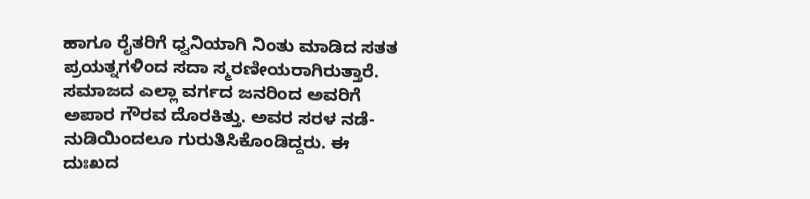ಹಾಗೂ ರೈತರಿಗೆ ಧ್ವನಿಯಾಗಿ ನಿಂತು ಮಾಡಿದ ಸತತ ಪ್ರಯತ್ನಗಳಿಂದ ಸದಾ ಸ್ಮರಣೀಯರಾಗಿರುತ್ತಾರೆ. ಸಮಾಜದ ಎಲ್ಲಾ ವರ್ಗದ ಜನರಿಂದ ಅವರಿಗೆ ಅಪಾರ ಗೌರವ ದೊರಕಿತ್ತು. ಅವರ ಸರಳ ನಡೆ-ನುಡಿಯಿಂದಲೂ ಗುರುತಿಸಿಕೊಂಡಿದ್ದರು. ಈ ದುಃಖದ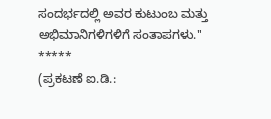ಸಂದರ್ಭದಲ್ಲಿ ಅವರ ಕುಟುಂಬ ಮತ್ತು ಅಭಿಮಾನಿಗಳಿಗಳಿಗೆ ಸಂತಾಪಗಳು.''
*****
(ಪ್ರಕಟಣೆ ಐ.ಡಿ.: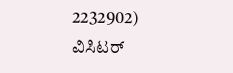2232902)
ವಿಸಿಟರ್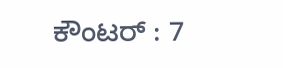ಕೌಂಟರ್ : 7